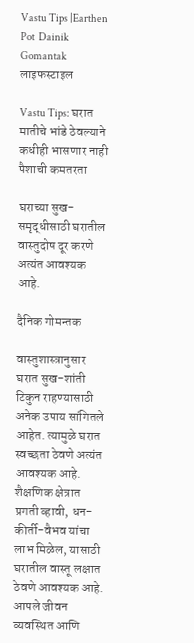Vastu Tips |Earthen Pot  Dainik Gomantak
लाइफस्टाइल

Vastu Tips: घरात मातीचे भांडे ठेवल्याने कधीही भासणार नाही पैशाची कमतरता

घराच्या सुख-समृद्धीसाठी घरातील वास्तुदोष दूर करणे अत्यंत आवश्यक आहे.

दैनिक गोमन्तक

वास्तुशास्त्रानुसार घरात सुख-शांती टिकुन राहण्यासाठी अनेक उपाय सांगितले आहेत. त्यामुळे घरात स्वच्छता ठेवणे अत्यंत आवश्यक आहे. शैक्षणिक क्षेत्रात प्रगती व्हावी, धन-कीर्ती-वैभव यांचा लाभ मिळेल, यासाठी घरातील वास्तू लक्षात ठेवणे आवश्यक आहे. आपले जीवन व्यवस्थित आणि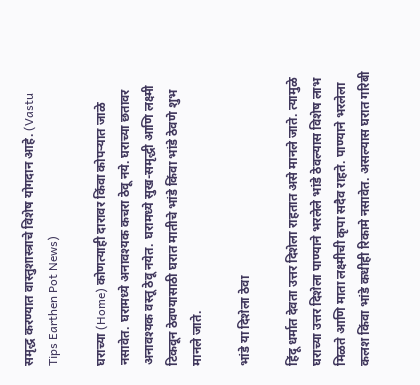समृद्ध करण्यात वास्तुशास्त्राचे विशेष योगदान आहे. (Vastu Tips Earthen Pot News)

घराच्या (Home) कोणत्याही दारावर किंवा कोपऱ्यात जाळे नसावेत. घरामध्ये अनावश्यक कचरा ठेवू नये. घराच्या छतावर अनावश्यक वस्तू ठेवू नयेत. घरामध्ये सुख-समृद्धी आणि लक्ष्मी टिकवून ठेवण्यासाठी घरात मातीचे भांडे किंवा भांडे ठेवणे शुभ मानले जाते.

भांडे या दिशेला ठेवा

हिंदू धर्मात देवता उत्तर दिशेला राहतात असे मानले जाते. त्यामुळे घराच्या उत्तर दिशेला पाण्याने भरलेले भांडे ठेवल्यास विशेष लाभ मिळते आणि माता लक्ष्मीची कृपा सदैव राहते. पाण्याने भरलेला कलश किंवा भांडे कधीही रिकामे नसावेत. असल्यास घरात गरिबी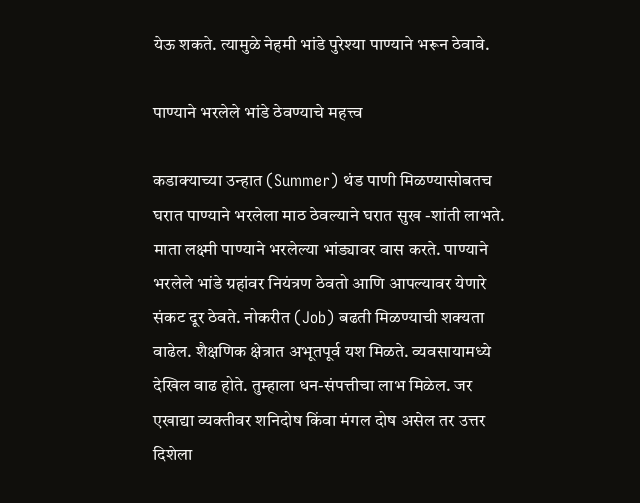येऊ शकते. त्यामुळे नेहमी भांडे पुरेश्या पाण्याने भरून ठेवावे.

पाण्याने भरलेले भांडे ठेवण्याचे महत्त्व

कडाक्याच्या उन्हात (Summer) थंड पाणी मिळण्यासोबतच घरात पाण्याने भरलेला माठ ठेवल्याने घरात सुख -शांती लाभते. माता लक्ष्मी पाण्याने भरलेल्या भांड्यावर वास करते. पाण्याने भरलेले भांडे ग्रहांवर नियंत्रण ठेवतो आणि आपल्यावर येणारे संकट दूर ठेवते. नोकरीत (Job) बढती मिळण्याची शक्यता वाढेल. शैक्षणिक क्षेत्रात अभूतपूर्व यश मिळते. व्यवसायामध्ये देखिल वाढ होते. तुम्हाला धन-संपत्तीचा लाभ मिळेल. जर एखाद्या व्यक्तीवर शनिदोष किंवा मंगल दोष असेल तर उत्तर दिशेला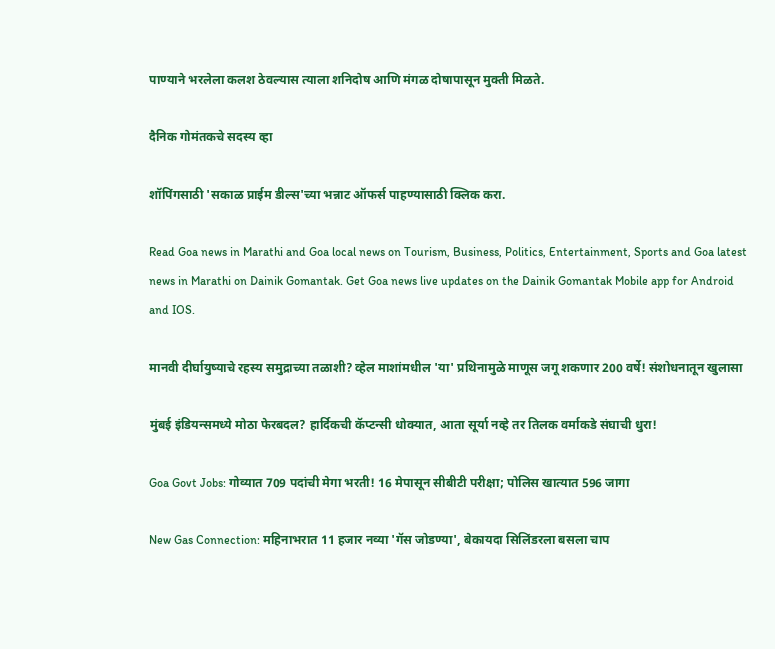पाण्याने भरलेला कलश ठेवल्यास त्याला शनिदोष आणि मंगळ दोषापासून मुक्ती मिळते.

दैनिक गोमंतकचे सदस्य व्हा

शॉपिंगसाठी 'सकाळ प्राईम डील्स'च्या भन्नाट ऑफर्स पाहण्यासाठी क्लिक करा.

Read Goa news in Marathi and Goa local news on Tourism, Business, Politics, Entertainment, Sports and Goa latest news in Marathi on Dainik Gomantak. Get Goa news live updates on the Dainik Gomantak Mobile app for Android and IOS.

मानवी दीर्घायुष्याचे रहस्य समुद्राच्या तळाशी? व्हेल माशांमधील 'या' प्रथिनामुळे माणूस जगू शकणार 200 वर्षे! संशोधनातून खुलासा

मुंबई इंडियन्समध्ये मोठा फेरबदल? हार्दिकची कॅप्टन्सी धोक्यात, आता सूर्या नव्हे तर तिलक वर्माकडे संघाची धुरा!

Goa Govt Jobs: गोव्यात 709 पदांची मेगा भरती! 16 मेपासून सीबीटी परीक्षा; पोलिस खात्यात 596 जागा

New Gas Connection: महिनाभरात 11 हजार नव्या 'गॅस जोडण्या', बेकायदा सिलिंडरला बसला चाप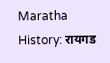Maratha History: रायगड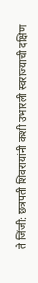ते जिंजी: छत्रपती शिवरायांनी कशी उभारली स्वराज्याची दक्षिण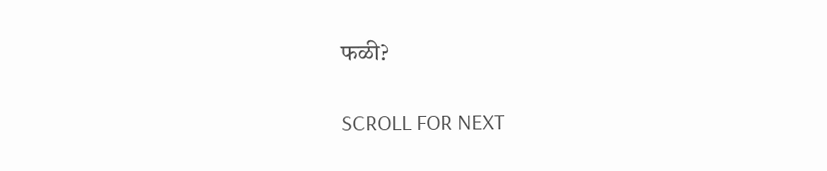फळी?

SCROLL FOR NEXT